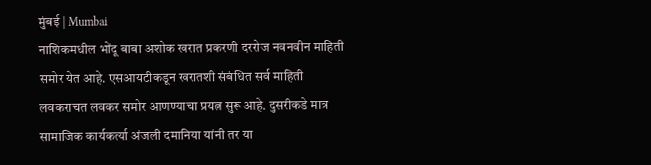मुंबई | Mumbai
नाशिकमधील भोंदू बाबा अशोक खरात प्रकरणी दररोज नवनवीन माहिती समोर येत आहे. एसआयटीकडून खरातशी संबंधित सर्व माहिती लवकराचत लवकर समोर आणण्याचा प्रयत्न सुरू आहे. दुसरीकडे मात्र सामाजिक कार्यकर्त्या अंजली दमानिया यांनी तर या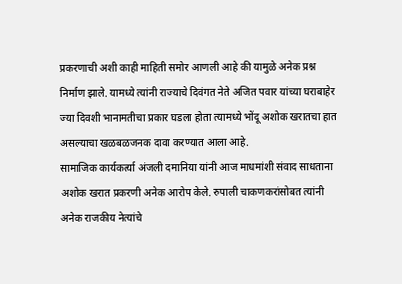प्रकरणाची अशी काही माहिती समोर आणली आहे की यामुळे अनेक प्रश्न निर्माण झाले. यामध्ये त्यांनी राज्याचे दिवंगत नेते अजित पवार यांच्या घराबाहेर ज्या दिवशी भानामतीचा प्रकार घडला होता त्यामध्ये भोंदू अशोक खरातचा हात असल्याचा खळबळजनक दावा करण्यात आला आहे.
सामाजिक कार्यकर्त्या अंजली दमानिया यांनी आज माधमांशी संवाद साधताना अशोक खरात प्रकरणी अनेक आरोप केले. रुपाली चाकणकरांसोबत त्यांनी अनेक राजकीय नेत्यांचे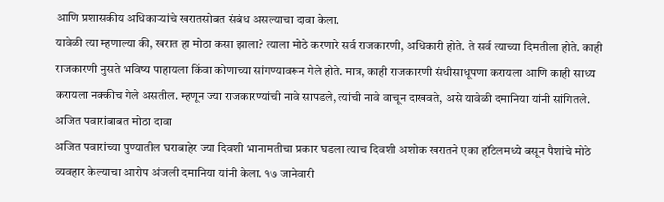आणि प्रशासकीय अधिकाऱ्यांचे खरातसोबत संबंध असल्याचा दावा केला.
यावेळी त्या म्हणाल्या की, खरात हा मोठा कसा झाला? त्याला मोठे करणारे सर्व राजकारणी, अधिकारी होते. ते सर्व त्याच्या दिमतीला होते. काही राजकारणी नुसते भविष्य पाहायला किंवा कोणाच्या सांगण्यावरून गेले होते. मात्र, काही राजकारणी संधीसाधूपणा करायला आणि काही साध्य करायला नक्कीच गेले असतील. म्हणून ज्या राजकारण्यांची नावे सापडले, त्यांची नावे वाचून दाखवते, असे यावेळी दमानिया यांनी सांगितले.
अजित पवारांबाबत मोठा दावा
अजित पवारांच्या पुण्यातील घराबाहेर ज्या दिवशी भानामतीचा प्रकार घडला त्याच दिवशी अशोक खरातने एका हॉटेलमध्ये बसून पैशांचे मोठे व्यवहार केल्याचा आरोप अंजली दमानिया यांनी केला. १७ जानेवारी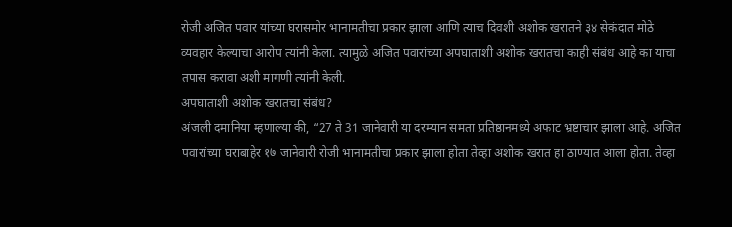रोजी अजित पवार यांच्या घरासमोर भानामतीचा प्रकार झाला आणि त्याच दिवशी अशोक खरातने ३४ सेकंदात मोठे व्यवहार केल्याचा आरोप त्यांनी केला. त्यामुळे अजित पवारांच्या अपघाताशी अशोक खरातचा काही संबंध आहे का याचा तपास करावा अशी मागणी त्यांनी केली.
अपघाताशी अशोक खरातचा संबंध?
अंजली दमानिया म्हणाल्या की, “27 ते 31 जानेवारी या दरम्यान समता प्रतिष्ठानमध्ये अफाट भ्रष्टाचार झाला आहे. अजित पवारांच्या घराबाहेर १७ जानेवारी रोजी भानामतीचा प्रकार झाला होता तेव्हा अशोक खरात हा ठाण्यात आला होता. तेव्हा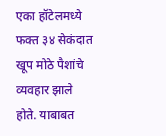एका हॉटेलमध्ये फक्त ३४ सेकंदात खूप मोठे पैशांचे व्यवहार झाले होते. याबाबत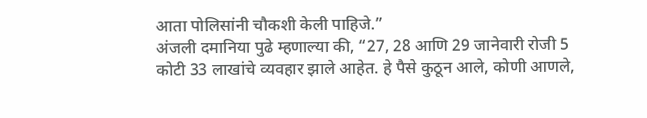आता पोलिसांनी चौकशी केली पाहिजे.”
अंजली दमानिया पुढे म्हणाल्या की, “27, 28 आणि 29 जानेवारी रोजी 5 कोटी 33 लाखांचे व्यवहार झाले आहेत. हे पैसे कुठून आले, कोणी आणले,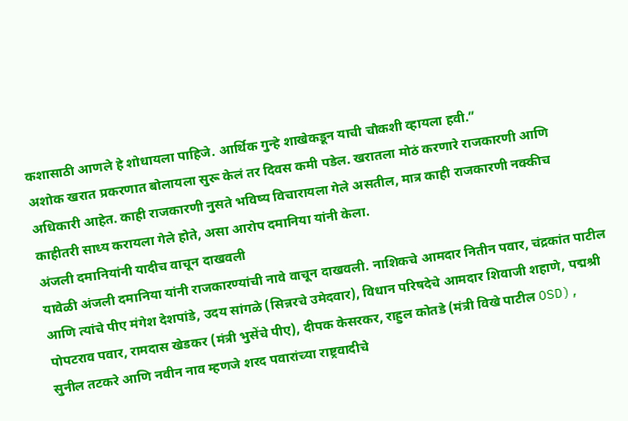कशासाठी आणले हे शोधायला पाहिजे. आर्थिक गुन्हे शाखेकडून याची चौकशी व्हायला हवी.”
अशोक खरात प्रकरणात बोलायला सुरू केलं तर दिवस कमी पडेल. खरातला मोठं करणारे राजकारणी आणि अधिकारी आहेत. काही राजकारणी नुसते भविष्य विचारायला गेले असतील, मात्र काही राजकारणी नक्कीच काहीतरी साध्य करायला गेले होते, असा आरोप दमानिया यांनी केला.
अंजली दमानियांनी यादीच वाचून दाखवली
यावेळी अंजली दमानिया यांनी राजकारण्यांची नावे वाचून दाखवली. नाशिकचे आमदार नितीन पवार, चंद्रकांत पाटील आणि त्यांचे पीए मंगेश देशपांडे, उदय सांगळे (सिन्नरचे उमेदवार), विधान परिषदेचे आमदार शिवाजी शहाणे, पद्मश्री पोपटराव पवार, रामदास खेडकर (मंत्री भुसेंचे पीए), दीपक केसरकर, राहुल कोतडे (मंत्री विखे पाटील OSD), सुनील तटकरे आणि नवीन नाव म्हणजे शरद पवारांच्या राष्ट्रवादीचे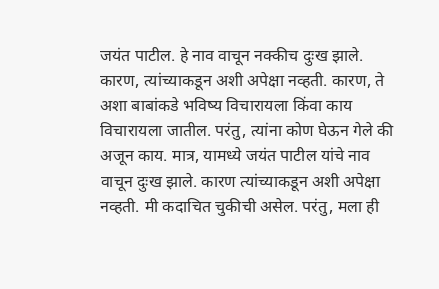जयंत पाटील. हे नाव वाचून नक्कीच दुःख झाले. कारण, त्यांच्याकडून अशी अपेक्षा नव्हती. कारण, ते अशा बाबांकडे भविष्य विचारायला किंवा काय विचारायला जातील. परंतु, त्यांना कोण घेऊन गेले की अजून काय. मात्र, यामध्ये जयंत पाटील यांचे नाव वाचून दुःख झाले. कारण त्यांच्याकडून अशी अपेक्षा नव्हती. मी कदाचित चुकीची असेल. परंतु, मला ही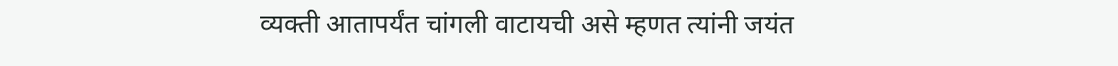व्यक्ती आतापर्यंत चांगली वाटायची असे म्हणत त्यांनी जयंत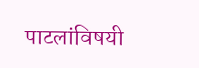पाटलांविषयी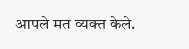आपले मत व्यक्त केले.